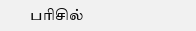பரிசில்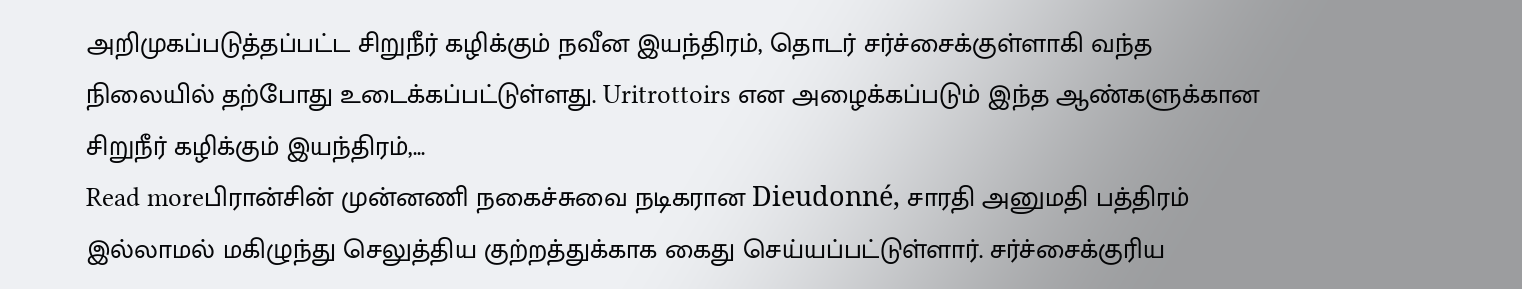அறிமுகப்படுத்தப்பட்ட சிறுநீர் கழிக்கும் நவீன இயந்திரம், தொடர் சர்ச்சைக்குள்ளாகி வந்த நிலையில் தற்போது உடைக்கப்பட்டுள்ளது. Uritrottoirs என அழைக்கப்படும் இந்த ஆண்களுக்கான சிறுநீர் கழிக்கும் இயந்திரம்,...
Read moreபிரான்சின் முன்னணி நகைச்சுவை நடிகரான Dieudonné, சாரதி அனுமதி பத்திரம் இல்லாமல் மகிழுந்து செலுத்திய குற்றத்துக்காக கைது செய்யப்பட்டுள்ளார். சர்ச்சைக்குரிய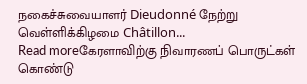நகைச்சுவையாளர் Dieudonné நேற்று வெள்ளிக்கிழமை Châtillon...
Read moreகேரளாவிற்கு நிவாரணப் பொருட்கள் கொண்டு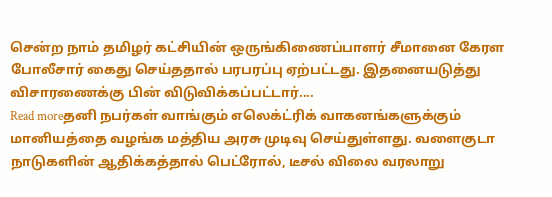சென்ற நாம் தமிழர் கட்சியின் ஒருங்கிணைப்பாளர் சீமானை கேரள போலீசார் கைது செய்ததால் பரபரப்பு ஏற்பட்டது. இதனையடுத்து விசாரணைக்கு பின் விடுவிக்கப்பட்டார்....
Read moreதனி நபர்கள் வாங்கும் எலெக்ட்ரிக் வாகனங்களுக்கும் மானியத்தை வழங்க மத்திய அரசு முடிவு செய்துள்ளது. வளைகுடா நாடுகளின் ஆதிக்கத்தால் பெட்ரோல், டீசல் விலை வரலாறு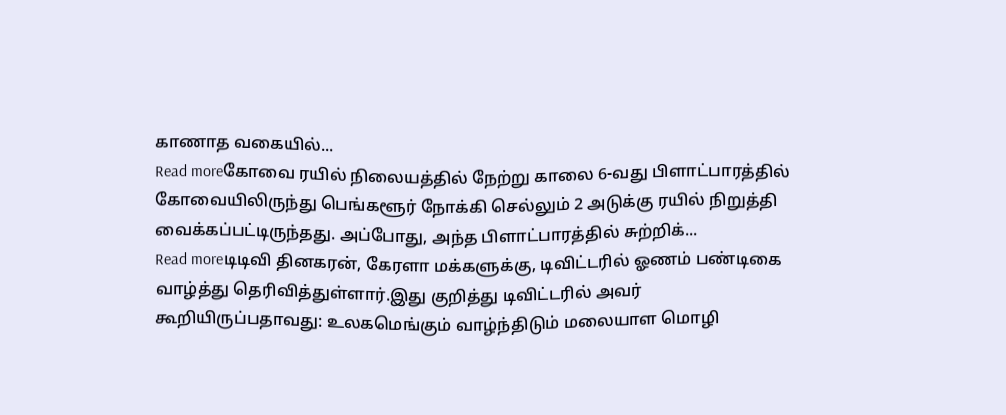காணாத வகையில்...
Read moreகோவை ரயில் நிலையத்தில் நேற்று காலை 6-வது பிளாட்பாரத்தில் கோவையிலிருந்து பெங்களூர் நோக்கி செல்லும் 2 அடுக்கு ரயில் நிறுத்தி வைக்கப்பட்டிருந்தது. அப்போது, அந்த பிளாட்பாரத்தில் சுற்றிக்...
Read moreடிடிவி தினகரன், கேரளா மக்களுக்கு, டிவிட்டரில் ஓணம் பண்டிகை வாழ்த்து தெரிவித்துள்ளார்.இது குறித்து டிவிட்டரில் அவர் கூறியிருப்பதாவது: உலகமெங்கும் வாழ்ந்திடும் மலையாள மொழி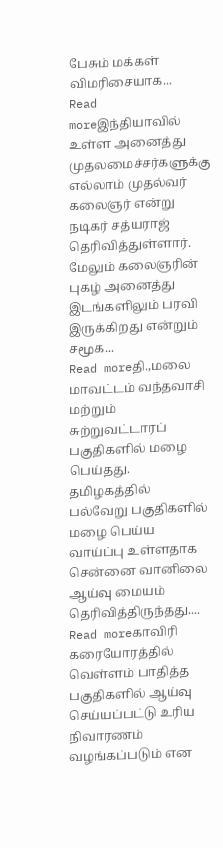பேசும் மக்கள் விமரிசையாக...
Read moreஇந்தியாவில் உள்ள அனைத்து முதலமைச்சர்களுக்கு எல்லாம் முதல்வர் கலைஞர் என்று நடிகர் சத்யராஜ் தெரிவித்துள்ளார். மேலும் கலைஞரின் புகழ் அனைத்து இடங்களிலும் பரவி இருக்கிறது என்றும் சமூக...
Read moreதி.,மலை மாவட்டம் வந்தவாசி மற்றும் சுற்றுவட்டாரப் பகுதிகளில் மழை பெய்தது. தமிழகத்தில் பல்வேறு பகுதிகளில் மழை பெய்ய வாய்ப்பு உள்ளதாக சென்னை வானிலை ஆய்வு மையம் தெரிவித்திருந்தது....
Read moreகாவிரி கரையோரத்தில் வெள்ளம் பாதித்த பகுதிகளில் ஆய்வு செய்யப்பட்டு உரிய நிவாரணம் வழங்கப்படும் என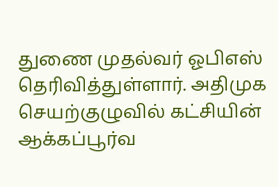துணை முதல்வர் ஓபிஎஸ் தெரிவித்துள்ளார். அதிமுக செயற்குழுவில் கட்சியின் ஆக்கப்பூர்வ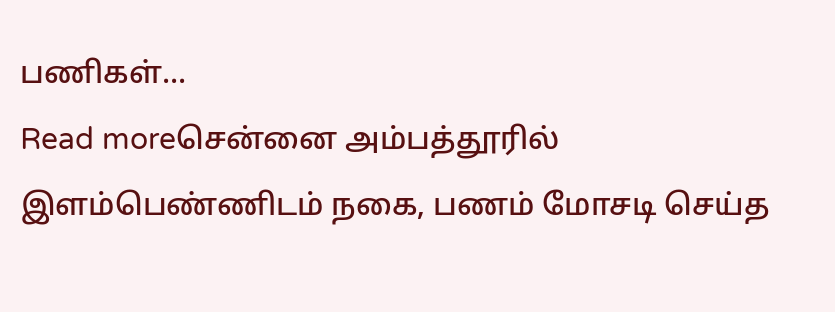பணிகள்...
Read moreசென்னை அம்பத்தூரில் இளம்பெண்ணிடம் நகை, பணம் மோசடி செய்த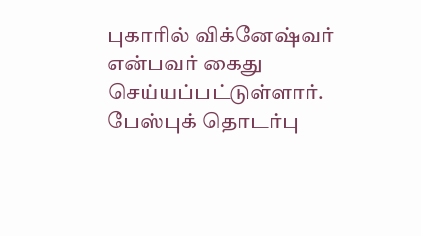புகாரில் விக்னேஷ்வர் என்பவர் கைது செய்யப்பட்டுள்ளார். பேஸ்புக் தொடர்பு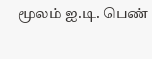மூலம் ஐ.டி. பெண்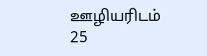ஊழியரிடம் 25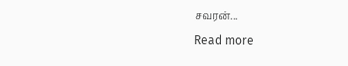சவரன்...
Read more